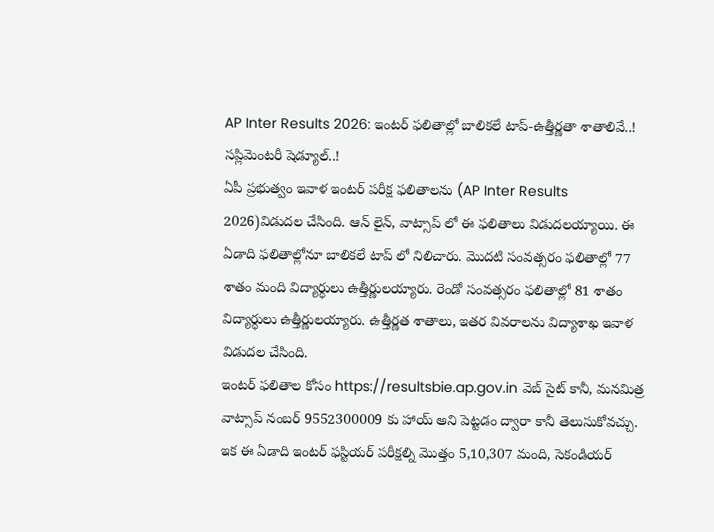AP Inter Results 2026: ఇంటర్ ఫలితాల్లో బాలికలే టాప్-ఉత్తీర్ణతా శాతాలివే..! సప్లిమెంటరీ షెడ్యూల్..!
ఏపీ ప్రభుత్వం ఇవాళ ఇంటర్ పరీక్ష ఫలితాలను (AP Inter Results 2026)విడుదల చేసింది. ఆన్ లైన్, వాట్సాప్ లో ఈ ఫలితాలు విడుదలయ్యాయి. ఈ ఏడాది ఫలితాల్లోనూ బాలికలే టాప్ లో నిలిచారు. మొదటి సంవత్సరం ఫలితాల్లో 77 శాతం మంది విద్యార్ధులు ఉత్తీర్ణులయ్యారు. రెండో సంవత్సరం ఫలితాల్లో 81 శాతం విద్యార్ధులు ఉత్తీర్ణులయ్యారు. ఉత్తీర్ణత శాతాలు, ఇతర వివరాలను విద్యాశాఖ ఇవాళ విడుదల చేసింది.
ఇంటర్ ఫలితాల కోసం https://resultsbie.ap.gov.in వెబ్ సైట్ కానీ, మనమిత్ర వాట్సాప్ నంబర్ 9552300009 కు హాయ్ అని పెట్టడం ద్వారా కానీ తెలుసుకోవచ్చు. ఇక ఈ ఏడాది ఇంటర్ ఫస్టియర్ పరీక్షల్ని మొత్తం 5,10,307 మంది, సెకండియర్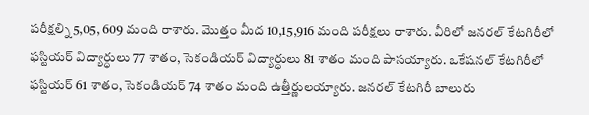పరీక్షల్ని 5,05, 609 మంది రాశారు. మొత్తం మీద 10,15,916 మంది పరీక్షలు రాశారు. వీరిలో జనరల్ కేటగిరీలో ఫస్టియర్ విద్యార్ధులు 77 శాతం, సెకండియర్ విద్యార్ధులు 81 శాతం మంది పాసయ్యారు. ఒకేషనల్ కేటగిరీలో ఫస్టియర్ 61 శాతం, సెకండియర్ 74 శాతం మంది ఉత్తీర్ణులయ్యారు. జనరల్ కేటగిరీ బాలురు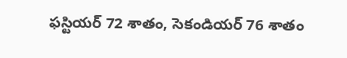ఫస్టియర్ 72 శాతం, సెకండియర్ 76 శాతం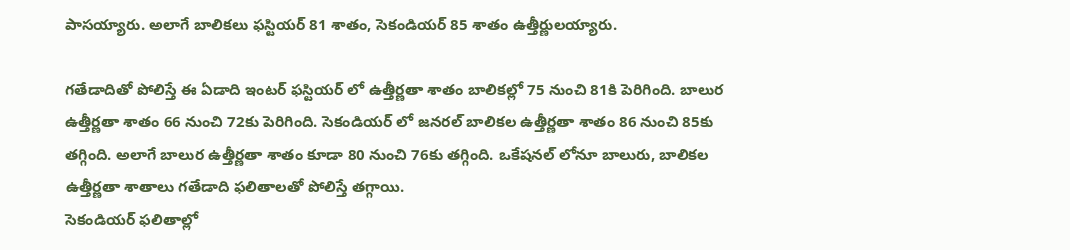పాసయ్యారు. అలాగే బాలికలు ఫస్టియర్ 81 శాతం, సెకండియర్ 85 శాతం ఉత్తీర్ణులయ్యారు.

గతేడాదితో పోలిస్తే ఈ ఏడాది ఇంటర్ ఫస్టియర్ లో ఉత్తీర్ణతా శాతం బాలికల్లో 75 నుంచి 81కి పెరిగింది. బాలుర ఉత్తీర్ణతా శాతం 66 నుంచి 72కు పెరిగింది. సెకండియర్ లో జనరల్ బాలికల ఉత్తీర్ణతా శాతం 86 నుంచి 85కు తగ్గింది. అలాగే బాలుర ఉత్తీర్ణతా శాతం కూడా 80 నుంచి 76కు తగ్గింది. ఒకేషనల్ లోనూ బాలురు, బాలికల ఉత్తీర్ణతా శాతాలు గతేడాది ఫలితాలతో పోలిస్తే తగ్గాయి.
సెకండియర్ ఫలితాల్లో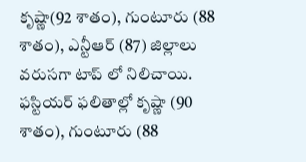కృష్ణా(92 శాతం), గుంటూరు (88 శాతం), ఎన్టీఆర్ (87) జిల్లాలు వరుసగా టాప్ లో నిలిచాయి. ఫస్టియర్ ఫలితాల్లో కృష్ణా (90 శాతం), గుంటూరు (88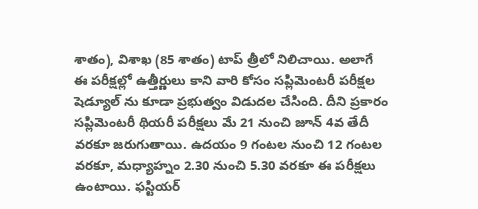శాతం), విశాఖ (85 శాతం) టాప్ త్రీలో నిలిచాయి. అలాగే ఈ పరీక్షల్లో ఉత్తీర్ణులు కాని వారి కోసం సప్లిమెంటరీ పరీక్షల షెడ్యూల్ ను కూడా ప్రభుత్వం విడుదల చేసింది. దీని ప్రకారం సప్లిమెంటరీ థియరీ పరీక్షలు మే 21 నుంచి జూన్ 4వ తేదీ వరకూ జరుగుతాయి. ఉదయం 9 గంటల నుంచి 12 గంటల వరకూ, మధ్యాహ్నం 2.30 నుంచి 5.30 వరకూ ఈ పరీక్షలు ఉంటాయి. ఫస్టియర్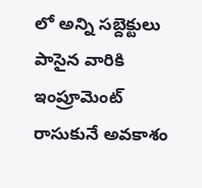లో అన్ని సబ్దెక్టులు పాసైన వారికి ఇంప్రూమెంట్ రాసుకునే అవకాశం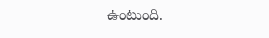ఉంటుంది.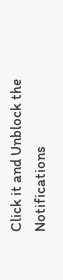Click it and Unblock the Notifications